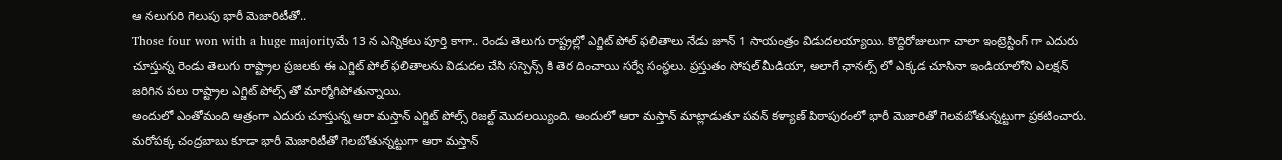ఆ నలుగురి గెలుపు భారీ మెజారిటీతో..
Those four won with a huge majorityమే 13 న ఎన్నికలు పూర్తి కాగా.. రెండు తెలుగు రాష్ట్రల్లో ఎగ్జిట్ పోల్ ఫలితాలు నేడు జూన్ 1 సాయంత్రం విడుదలయ్యాయి. కొద్దిరోజులుగా చాలా ఇంట్రెస్టింగ్ గా ఎదురు చూస్తున్న రెండు తెలుగు రాష్ట్రాల ప్రజలకు ఈ ఎగ్జిట్ పోల్ ఫలితాలను విడుదల చేసి సస్పెన్స్ కి తెర దించాయి సర్వే సంస్థలు. ప్రస్తుతం సోషల్ మీడియా, అలాగే ఛానల్స్ లో ఎక్కడ చూసినా ఇండియాలోని ఎలక్షన్ జరిగిన పలు రాష్ట్రాల ఎగ్జిట్ పోల్స్ తో మార్మోగిపోతున్నాయి.
అందులో ఎంతోమంది ఆత్రంగా ఎదురు చూస్తున్న ఆరా మస్తాన్ ఎగ్జిట్ పోల్స్ రిజల్ట్ మొదలయ్యింది. అందులో ఆరా మస్తాన్ మాట్లాడుతూ పవన్ కళ్యాణ్ పిఠాపురంలో భారీ మెజారితో గెలవబోతున్నట్టుగా ప్రకటించారు. మరోపక్క చంద్రబాబు కూడా భారీ మెజారిటీతో గెలబోతున్నట్టుగా ఆరా మస్తాన్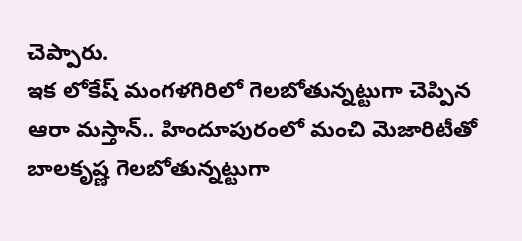చెప్పారు.
ఇక లోకేష్ మంగళగిరిలో గెలబోతున్నట్టుగా చెప్పిన ఆరా మస్తాన్.. హిందూపురంలో మంచి మెజారిటీతో బాలకృష్ణ గెలబోతున్నట్టుగా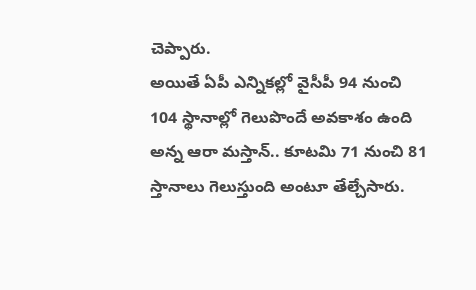చెప్పారు.
అయితే ఏపీ ఎన్నికల్లో వైసీపీ 94 నుంచి 104 స్థానాల్లో గెలుపొందే అవకాశం ఉంది అన్న ఆరా మస్తాన్.. కూటమి 71 నుంచి 81 స్తానాలు గెలుస్తుంది అంటూ తేల్చేసారు.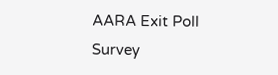AARA Exit Poll Survey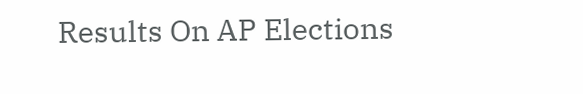Results On AP Elections